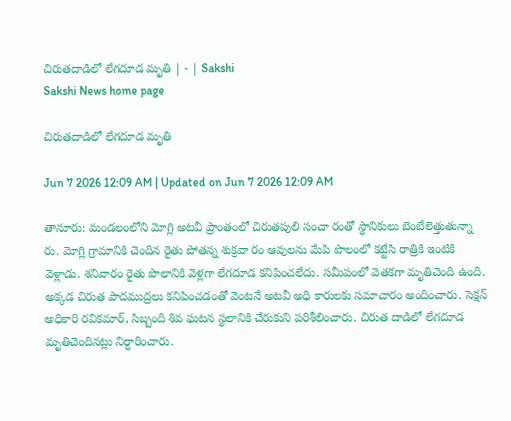చిరుతదాడిలో లేగదూడ మృతి | - | Sakshi
Sakshi News home page

చిరుతదాడిలో లేగదూడ మృతి

Jun 7 2026 12:09 AM | Updated on Jun 7 2026 12:09 AM

తానూరు: మండలంలోని మోగ్లి అటవీ ప్రాంతంలో చిరుతపులి సంచా రంతో స్థానికులు బెంబేలెత్తుతున్నా రు. మోగ్లి గ్రామానికి చెందిన రైతు పోతన్న శుక్రవా రం ఆవులను మేపి పొలంలో కట్టేసి రాత్రికి ఇంటికి వెళ్లాడు. శనివారం రైతు పొలానికి వెళ్లగా లేగదూడ కనిపించలేదు. సమీపంలో వెతకగా మృతిచెంది ఉంది. అక్కడ చిరుత పాదముద్రలు కనిపించడంతో వెంటనే అటవీ అధి కారులకు సమాచారం అందించారు. సెక్షన్‌ అధికారి రవికమార్‌, సిబ్బంది శివ ఘటన స్థలానికి చేరుకుని పరిశీలించారు. చిరుత దాడిలో లేగదూడ మృతిచెందినట్లు నిర్ధారించారు.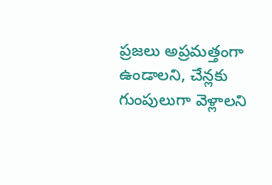ప్రజలు అప్రమత్తంగా ఉండాలని, చేన్లకు గుంపులుగా వెళ్లాలని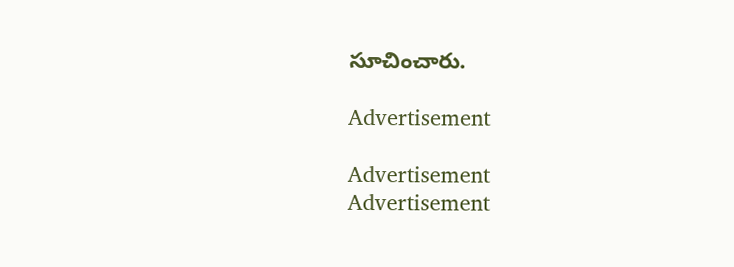సూచించారు.

Advertisement

Advertisement
Advertisement